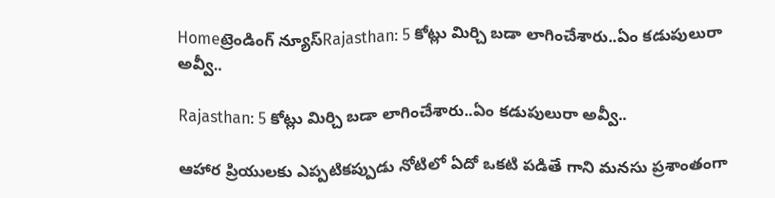Homeట్రెండింగ్ న్యూస్Rajasthan: 5 కోట్లు మిర్చి బడా లాగించేశారు..ఏం కడుపులురా అవ్వీ..

Rajasthan: 5 కోట్లు మిర్చి బడా లాగించేశారు..ఏం కడుపులురా అవ్వీ..

ఆహార ప్రియులకు ఎప్పటికప్పుడు నోటిలో ఏదో ఒకటి పడితే గాని మనసు ప్రశాంతంగా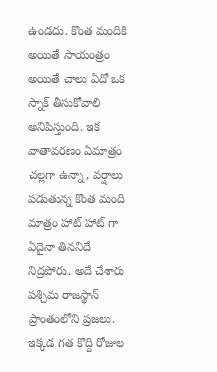ఉండదు. కొంత మందికి అయితే సాయంత్రం అయితే చాలు ఏదో ఒక స్నాక్ తీసుకోవాలి అనిపిస్తుంది. ఇక వాతావరణం ఏమాత్రం చల్లగా ఉన్నా, వర్షాలు పడుతున్న కొంత మంది మాత్రం హాట్ హాట్ గా ఏదైనా తిననిదే నిద్రపోరు. అదే చేశారు పశ్చిమ రాజస్థాన్ ప్రాంతంలోని ప్రజలు. ఇక్కడ గత కొద్ది రోజుల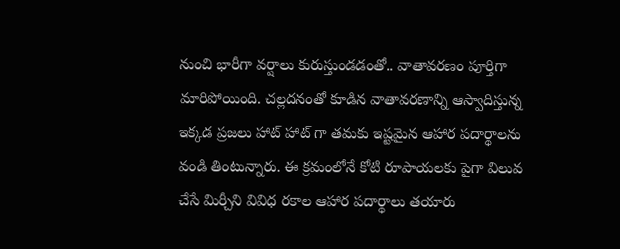నుంచి భారీగా వర్షాలు కురుస్తుండడంతో.. వాతావరణం పూర్తిగా మారిపోయింది. చల్లదనంతో కూడిన వాతావరణాన్ని ఆస్వాదిస్తున్న ఇక్కడ ప్రజలు హాట్ హాట్ గా తమకు ఇష్టమైన ఆహార పదార్థాలను వండి తింటున్నారు. ఈ క్రమంలోనే కోటి రూపాయలకు పైగా విలువ చేసే మిర్చీని వివిధ రకాల ఆహార పదార్థాలు తయారు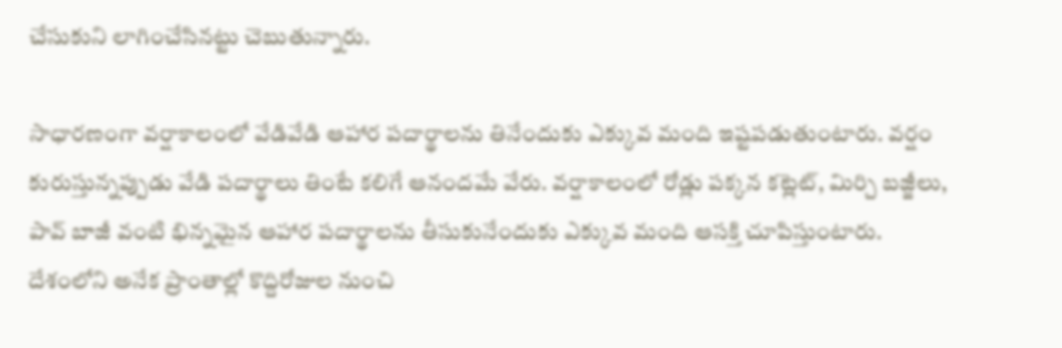చేసుకుని లాగించేసినట్టు చెబుతున్నారు.

సాధారణంగా వర్షాకాలంలో వేడివేడి ఆహార పదార్థాలను తినేందుకు ఎక్కువ మంది ఇష్టపడుతుంటారు. వర్షం కురుస్తున్నప్పుడు వేడి పదార్థాలు తింటే కలిగే ఆనందమే వేరు. వర్షాకాలంలో రోడ్లు పక్కన కట్లెట్, మిర్చి బజ్జీలు, పావ్ బాజీ వంటి భిన్నమైన ఆహార పదార్థాలను తీసుకునేందుకు ఎక్కువ మంది ఆసక్తి చూపిస్తుంటారు. దేశంలోని అనేక ప్రాంతాల్లో కొద్దిరోజుల నుంచి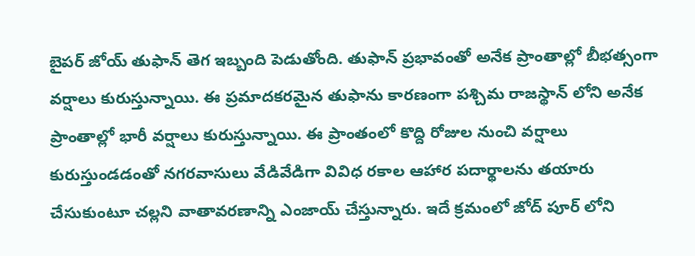బైపర్ జోయ్ తుఫాన్ తెగ ఇబ్బంది పెడుతోంది. తుఫాన్ ప్రభావంతో అనేక ప్రాంతాల్లో బీభత్సంగా వర్షాలు కురుస్తున్నాయి. ఈ ప్రమాదకరమైన తుఫాను కారణంగా పశ్చిమ రాజస్థాన్ లోని అనేక ప్రాంతాల్లో భారీ వర్షాలు కురుస్తున్నాయి. ఈ ప్రాంతంలో కొద్ది రోజుల నుంచి వర్షాలు కురుస్తుండడంతో నగరవాసులు వేడివేడిగా వివిధ రకాల ఆహార పదార్థాలను తయారు చేసుకుంటూ చల్లని వాతావరణాన్ని ఎంజాయ్ చేస్తున్నారు. ఇదే క్రమంలో జోద్ పూర్ లోని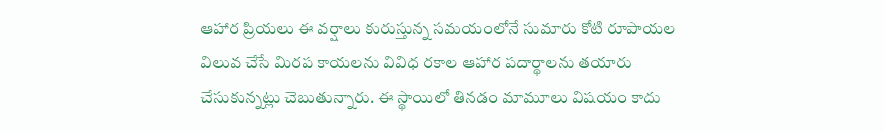ఆహార ప్రియలు ఈ వర్షాలు కురుస్తున్న సమయంలోనే సుమారు కోటి రూపాయల విలువ చేసే మిరప కాయలను వివిధ రకాల ఆహార పదార్థాలను తయారు చేసుకున్నట్లు చెబుతున్నారు. ఈ స్థాయిలో తినడం మామూలు విషయం కాదు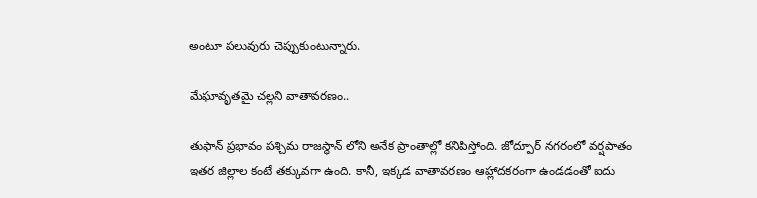అంటూ పలువురు చెప్పుకుంటున్నారు.

మేఘావృతమై చల్లని వాతావరణం..

తుఫాన్ ప్రభావం పశ్చిమ రాజస్థాన్ లోని అనేక ప్రాంతాల్లో కనిపిస్తోంది. జోద్పూర్ నగరంలో వర్షపాతం ఇతర జిల్లాల కంటే తక్కువగా ఉంది. కానీ, ఇక్కడ వాతావరణం ఆహ్లాదకరంగా ఉండడంతో ఐదు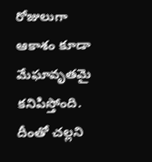రోజులుగా ఆకాశం కూడా మేఘావృతమై కనిపిస్తోంది. దీంతో చల్లని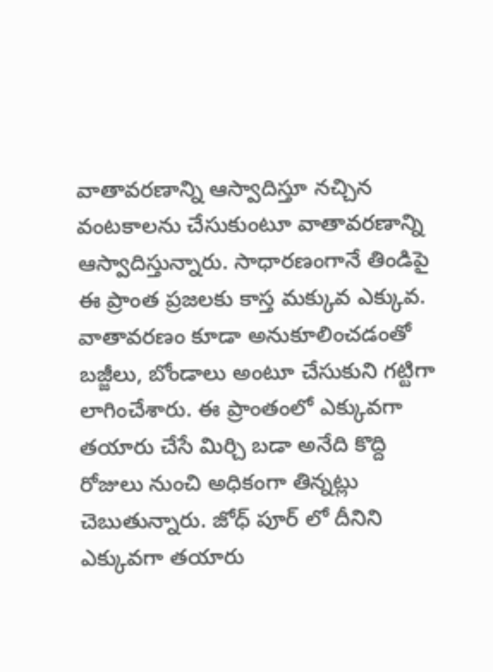వాతావరణాన్ని ఆస్వాదిస్తూ నచ్చిన వంటకాలను చేసుకుంటూ వాతావరణాన్ని ఆస్వాదిస్తున్నారు. సాధారణంగానే తిండిపై ఈ ప్రాంత ప్రజలకు కాస్త మక్కువ ఎక్కువ. వాతావరణం కూడా అనుకూలించడంతో బజ్జీలు, బోండాలు అంటూ చేసుకుని గట్టిగా లాగించేశారు. ఈ ప్రాంతంలో ఎక్కువగా తయారు చేసే మిర్చి బడా అనేది కొద్ది రోజులు నుంచి అధికంగా తిన్నట్లు చెబుతున్నారు. జోధ్ పూర్ లో దీనిని ఎక్కువగా తయారు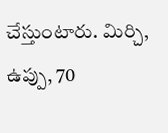చేస్తుంటారు. మిర్చి, ఉప్పు, 70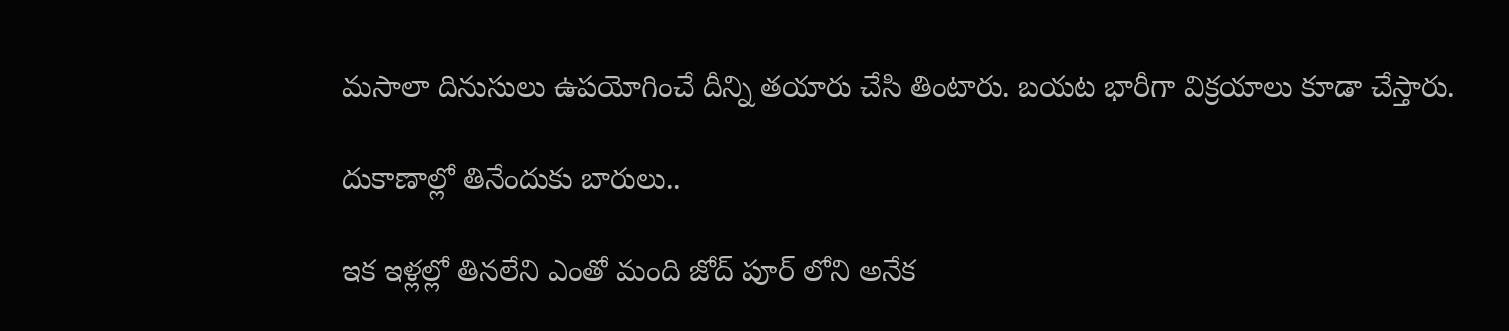మసాలా దినుసులు ఉపయోగించే దీన్ని తయారు చేసి తింటారు. బయట భారీగా విక్రయాలు కూడా చేస్తారు.

దుకాణాల్లో తినేందుకు బారులు..

ఇక ఇళ్లల్లో తినలేని ఎంతో మంది జోద్ పూర్ లోని అనేక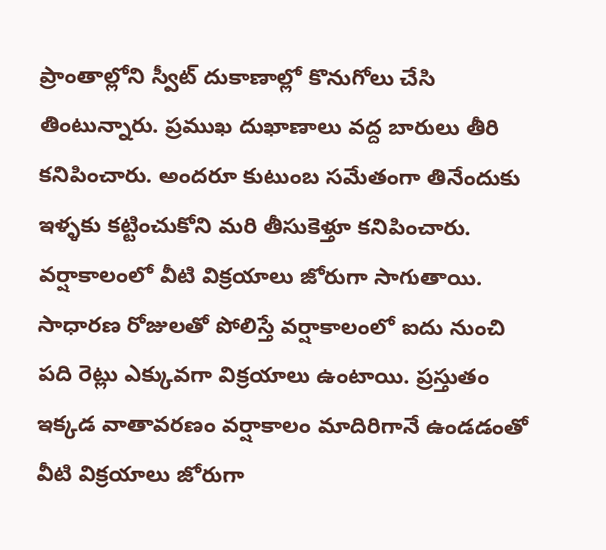ప్రాంతాల్లోని స్వీట్ దుకాణాల్లో కొనుగోలు చేసి తింటున్నారు. ప్రముఖ దుఖాణాలు వద్ద బారులు తీరి కనిపించారు. అందరూ కుటుంబ సమేతంగా తినేందుకు ఇళ్ళకు కట్టించుకోని మరి తీసుకెళ్తూ కనిపించారు. వర్షాకాలంలో వీటి విక్రయాలు జోరుగా సాగుతాయి. సాధారణ రోజులతో పోలిస్తే వర్షాకాలంలో ఐదు నుంచి పది రెట్లు ఎక్కువగా విక్రయాలు ఉంటాయి. ప్రస్తుతం ఇక్కడ వాతావరణం వర్షాకాలం మాదిరిగానే ఉండడంతో వీటి విక్రయాలు జోరుగా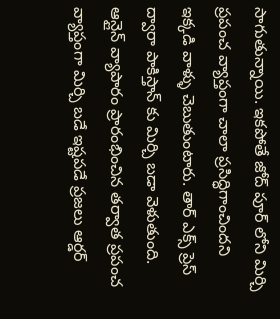సాగుతున్నాయి. ఇకపోతే జోద్ పూర్ లోని మిర్చి ప్రపంచ వ్యాప్తంగా చాలా ప్రసిద్ధిగాంచిందని ఇక్కడి వాళ్ళు చెబుతుంటారు. తార్ ఎక్స్ ప్రెస్ ద్వారా పాకిస్తాన్ కు మిర్చి బడా వెళుతుంది. ఆన్లైన్ వ్యాపారం ప్రారంభించిన తర్వాత ప్రపంచ వ్యాప్తంగా మిర్చి బడే ఇష్టపడే ప్రజలు ఆర్డర్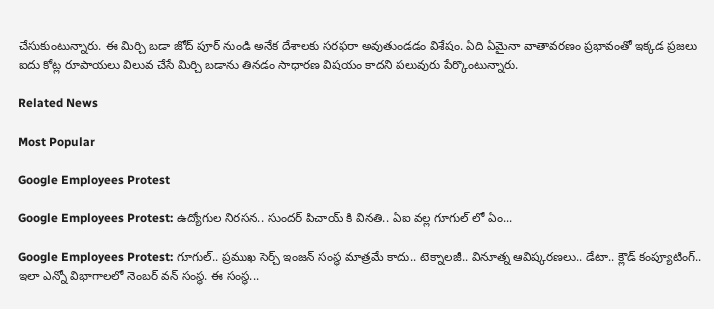చేసుకుంటున్నారు. ఈ మిర్చి బడా జోద్ పూర్ నుండి అనేక దేశాలకు సరఫరా అవుతుండడం విశేషం. ఏది ఏమైనా వాతావరణం ప్రభావంతో ఇక్కడ ప్రజలు ఐదు కోట్ల రూపాయలు విలువ చేసే మిర్చి బడాను తినడం సాధారణ విషయం కాదని పలువురు పేర్కొంటున్నారు.

Related News

Most Popular

Google Employees Protest

Google Employees Protest: ఉద్యోగుల నిరసన.. సుందర్ పిచాయ్ కి వినతి.. ఏఐ వల్ల గూగుల్ లో ఏం...

Google Employees Protest: గూగుల్.. ప్రముఖ సెర్చ్ ఇంజన్ సంస్థ మాత్రమే కాదు.. టెక్నాలజీ.. వినూత్న ఆవిష్కరణలు.. డేటా.. క్లౌడ్ కంప్యూటింగ్.. ఇలా ఎన్నో విభాగాలలో నెంబర్ వన్ సంస్థ. ఈ సంస్థ...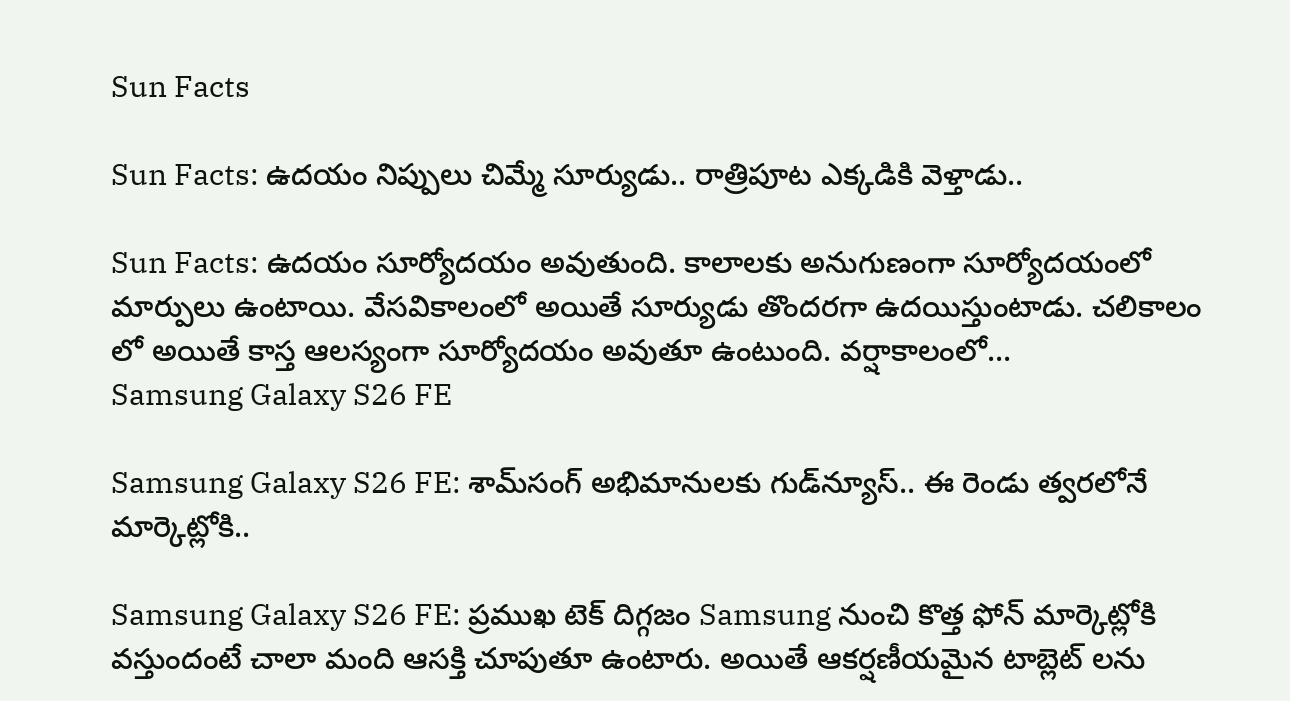Sun Facts

Sun Facts: ఉదయం నిప్పులు చిమ్మే సూర్యుడు.. రాత్రిపూట ఎక్కడికి వెళ్తాడు..

Sun Facts: ఉదయం సూర్యోదయం అవుతుంది. కాలాలకు అనుగుణంగా సూర్యోదయంలో మార్పులు ఉంటాయి. వేసవికాలంలో అయితే సూర్యుడు తొందరగా ఉదయిస్తుంటాడు. చలికాలం లో అయితే కాస్త ఆలస్యంగా సూర్యోదయం అవుతూ ఉంటుంది. వర్షాకాలంలో...
Samsung Galaxy S26 FE

Samsung Galaxy S26 FE: శామ్‌సంగ్ అభిమానులకు గుడ్‌న్యూస్.. ఈ రెండు త్వరలోనే మార్కెట్లోకి..

Samsung Galaxy S26 FE: ప్రముఖ టెక్ దిగ్గజం Samsung నుంచి కొత్త ఫోన్ మార్కెట్లోకి వస్తుందంటే చాలా మంది ఆసక్తి చూపుతూ ఉంటారు. అయితే ఆకర్షణీయమైన టాబ్లెట్ లను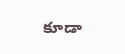కూడా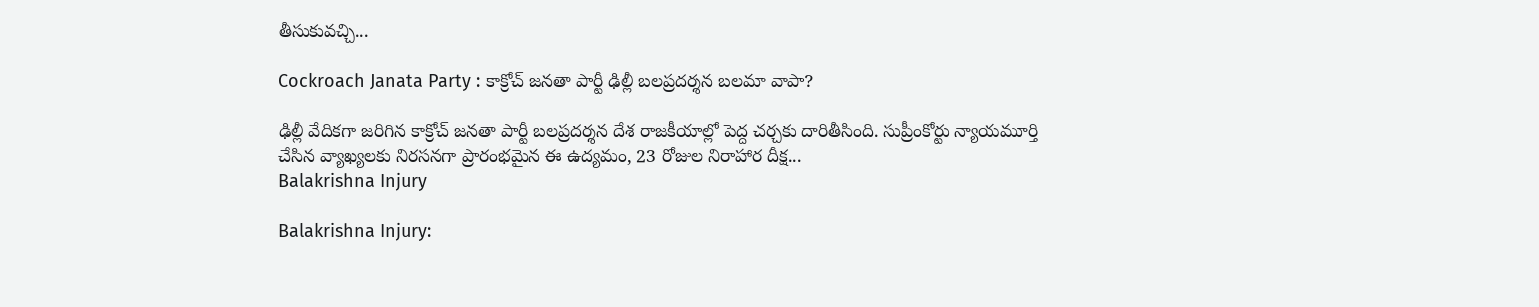తీసుకువచ్చి...

Cockroach Janata Party : కాక్రోచ్ జనతా పార్టీ ఢిల్లీ బలప్రదర్శన బలమా వాపా?

ఢిల్లీ వేదికగా జరిగిన కాక్రోచ్ జనతా పార్టీ బలప్రదర్శన దేశ రాజకీయాల్లో పెద్ద చర్చకు దారితీసింది. సుప్రీంకోర్టు న్యాయమూర్తి చేసిన వ్యాఖ్యలకు నిరసనగా ప్రారంభమైన ఈ ఉద్యమం, 23 రోజుల నిరాహార దీక్ష...
Balakrishna Injury

Balakrishna Injury: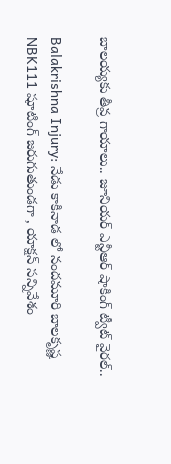బాలయ్యకు తీవ్ర గాయాలు.. జూనియర్ ఎన్టీఆర్ షాకింగ్ ట్వీట్ వైరల్..

Balakrishna Injury: నేడు కాకినాడ లో నందమూరి బాలకృష్ణ NBK111 షూటింగ్ జరుగుతుండగా , యాక్షన్ సన్నివేశం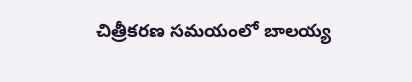చిత్రీకరణ సమయంలో బాలయ్య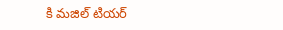కి మజిల్ టియర్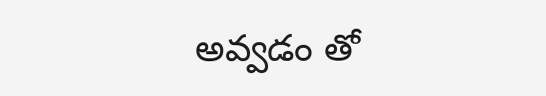అవ్వడం తో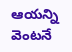ఆయన్ని వెంటనే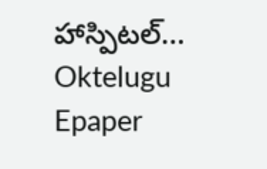హాస్పిటల్...
Oktelugu Epaper